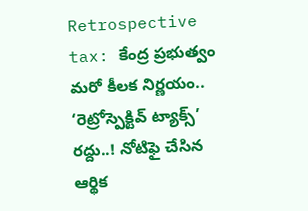Retrospective tax: కేంద్ర ప్రభుత్వం మరో కీలక నిర్ణయం.. ‘రెట్రోస్పెక్టివ్‌ ట్యాక్స్‌’ రద్దు..! నోటిఫై చేసిన ఆర్థిక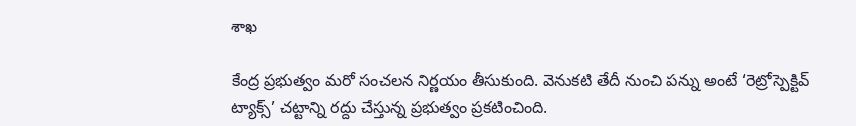శాఖ

కేంద్ర ప్రభుత్వం మరో సంచలన నిర్ణయం తీసుకుంది. వెనుకటి తేదీ నుంచి పన్ను అంటే ‘రెట్రోస్పెక్టివ్‌ ట్యాక్స్‌’ చట్టాన్ని రద్దు చేస్తున్న ప్రభుత్వం ప్రకటించింది.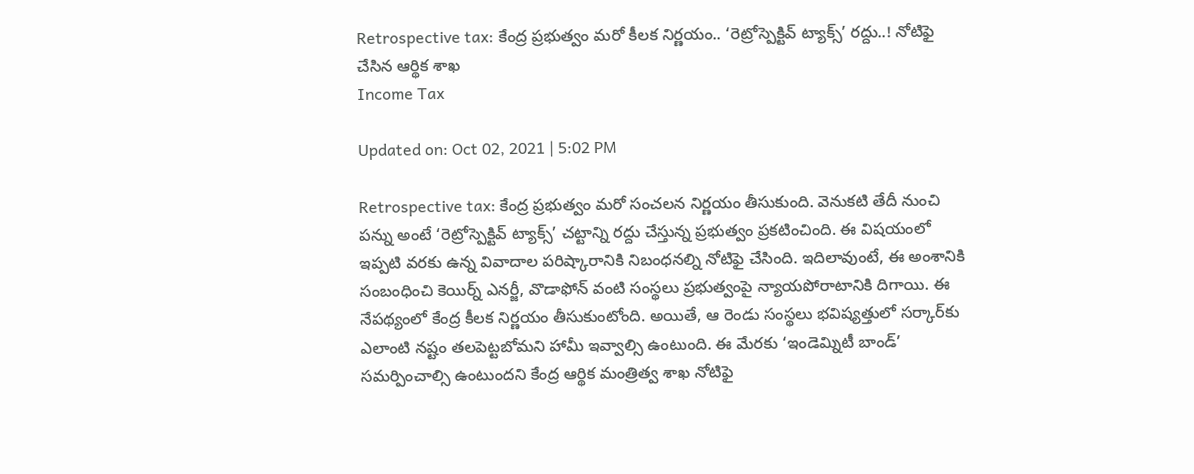Retrospective tax: కేంద్ర ప్రభుత్వం మరో కీలక నిర్ణయం.. ‘రెట్రోస్పెక్టివ్‌ ట్యాక్స్‌’ రద్దు..! నోటిఫై చేసిన ఆర్థిక శాఖ
Income Tax

Updated on: Oct 02, 2021 | 5:02 PM

Retrospective tax: కేంద్ర ప్రభుత్వం మరో సంచలన నిర్ణయం తీసుకుంది. వెనుకటి తేదీ నుంచి పన్ను అంటే ‘రెట్రోస్పెక్టివ్‌ ట్యాక్స్‌’ చట్టాన్ని రద్దు చేస్తున్న ప్రభుత్వం ప్రకటించింది. ఈ విషయంలో ఇప్పటి వరకు ఉన్న వివాదాల పరిష్కారానికి నిబంధనల్ని నోటిఫై చేసింది. ఇదిలావుంటే, ఈ అంశానికి సంబంధించి కెయిర్న్‌ ఎనర్జీ, వొడాఫోన్‌ వంటి సంస్థలు ప్రభుత్వంపై న్యాయపోరాటానికి దిగాయి. ఈ నేపథ్యంలో కేంద్ర కీలక నిర్ణయం తీసుకుంటోంది. అయితే, ఆ రెండు సంస్థలు భవిష్యత్తులో సర్కార్‌కు ఎలాంటి నష్టం తలపెట్టబోమని హామీ ఇవ్వాల్సి ఉంటుంది. ఈ మేరకు ‘ఇండెమ్నిటీ బాండ్‌’ సమర్పించాల్సి ఉంటుందని కేంద్ర ఆర్థిక మంత్రిత్వ శాఖ నోటిఫై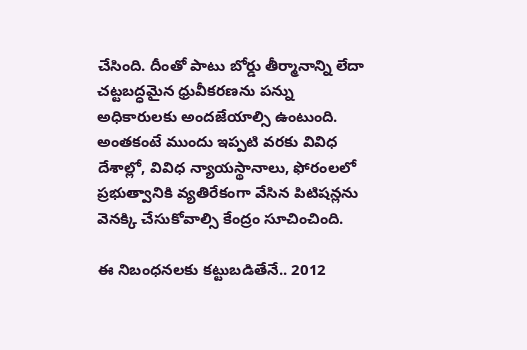చేసింది. దీంతో పాటు బోర్డు తీర్మానాన్ని లేదా చట్టబద్ధమైన ధ్రువీకరణను పన్ను అధికారులకు అందజేయాల్సి ఉంటుంది. అంతకంటే ముందు ఇప్పటి వరకు వివిధ దేశాల్లో, వివిధ న్యాయస్థానాలు, ఫోరంలలో ప్రభుత్వానికి వ్యతిరేకంగా వేసిన పిటిషన్లను వెనక్కి చేసుకోవాల్సి కేంద్రం సూచించింది.

ఈ నిబంధనలకు కట్టుబడితేనే.. 2012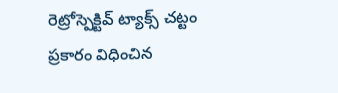రెట్రోస్పెక్టివ్‌ ట్యాక్స్‌ చట్టం ప్రకారం విధించిన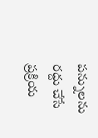పన్నులను రద్దు చేసే ప్రక్రియ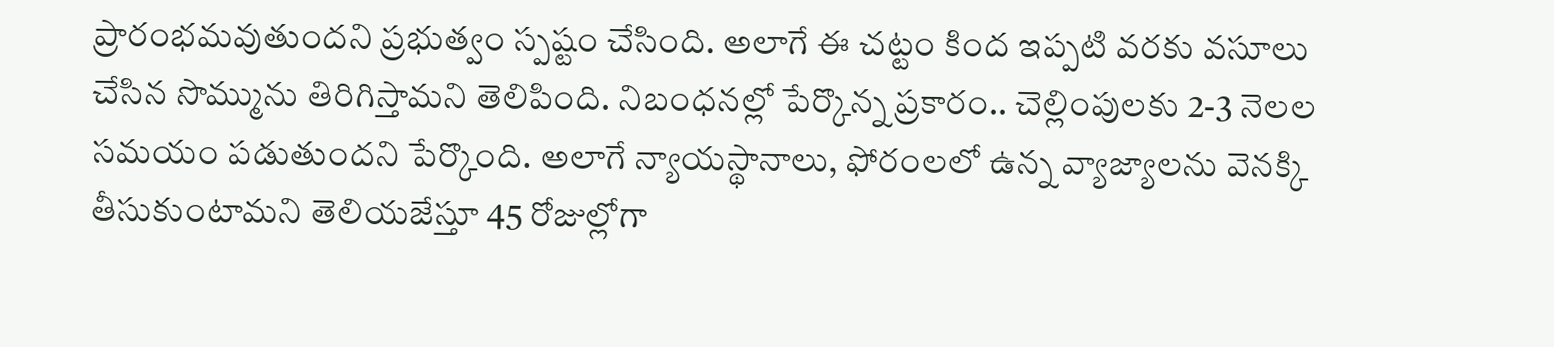ప్రారంభమవుతుందని ప్రభుత్వం స్పష్టం చేసింది. అలాగే ఈ చట్టం కింద ఇప్పటి వరకు వసూలు చేసిన సొమ్మును తిరిగిస్తామని తెలిపింది. నిబంధనల్లో పేర్కొన్న ప్రకారం.. చెల్లింపులకు 2-3 నెలల సమయం పడుతుందని పేర్కొంది. అలాగే న్యాయస్థానాలు, ఫోరంలలో ఉన్న వ్యాజ్యాలను వెనక్కి తీసుకుంటామని తెలియజేస్తూ 45 రోజుల్లోగా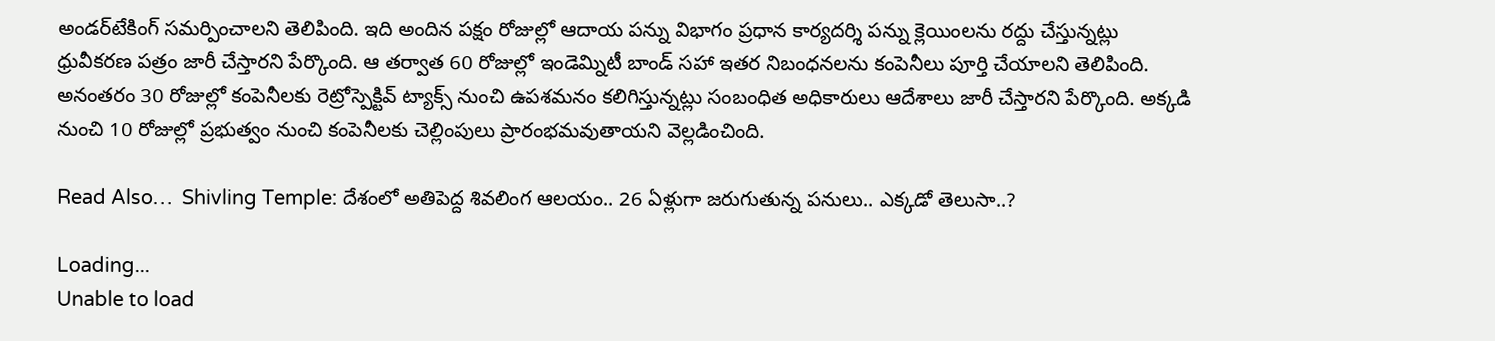అండర్‌టేకింగ్‌ సమర్పించాలని తెలిపింది. ఇది అందిన పక్షం రోజుల్లో ఆదాయ పన్ను విభాగం ప్రధాన కార్యదర్శి పన్ను క్లెయింలను రద్దు చేస్తున్నట్లు ధ్రువీకరణ పత్రం జారీ చేస్తారని పేర్కొంది. ఆ తర్వాత 60 రోజుల్లో ఇండెమ్నిటీ బాండ్ సహా ఇతర నిబంధనలను కంపెనీలు పూర్తి చేయాలని తెలిపింది. అనంతరం 30 రోజుల్లో కంపెనీలకు రెట్రోస్పెక్టివ్‌ ట్యాక్స్‌ నుంచి ఉపశమనం కలిగిస్తున్నట్లు సంబంధిత అధికారులు ఆదేశాలు జారీ చేస్తారని పేర్కొంది. అక్కడి నుంచి 10 రోజుల్లో ప్రభుత్వం నుంచి కంపెనీలకు చెల్లింపులు ప్రారంభమవుతాయని వెల్లడించింది.

Read Also…  Shivling Temple: దేశంలో అతిపెద్ద శివలింగ ఆలయం.. 26 ఏళ్లుగా జరుగుతున్న పనులు.. ఎక్కడో తెలుసా..?

Loading...
Unable to load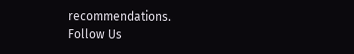recommendations.
Follow Us